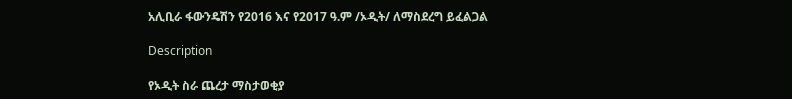አሊቢራ ፋውንዴሽን የ2016 እና የ2017 ዓ.ም /ኦዲት/ ለማስደረግ ይፈልጋል

Description

የኦዲት ስራ ጨረታ ማስታወቂያ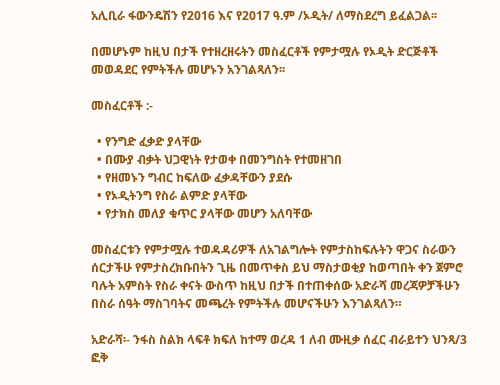አሊቢራ ፋውንዴሽን የ2016 እና የ2017 ዓ.ም /ኦዲት/ ለማስደረግ ይፈልጋል፡፡

በመሆኑም ከዚህ በታች የተዘረዘሩትን መስፈርቶች የምታሟሉ የኦዲት ድርጅቶች መወዳደር የምትችሉ መሆኑን አንገልጻለን፡፡

መስፈርቶች :-

  • የንግድ ፈቃድ ያላቸው
  • በሙያ ብቃት ህጋዊነት የታወቀ በመንግስት የተመዘገበ
  • የዘመኑን ግብር ከፍለው ፈቃዳቸውን ያደሱ
  • የኦዲትንግ የስራ ልምድ ያላቸው
  • የታክስ መለያ ቁጥር ያላቸው መሆን አለባቸው

መስፈርቱን የምታሟሉ ተወዳዳሪዎች ለአገልግሎት የምታስከፍሉትን ዋጋና ስራውን ሰርታችሁ የምታስረክቡበትን ጊዜ በመጥቀስ ይህ ማስታወቂያ ከወጣበት ቀን ጀምሮ ባሉት አምስት የስራ ቀናት ውስጥ ከዚህ በታች በተጠቀሰው አድራሻ መረጃዎቻችሁን በስራ ሰዓት ማስገባትና መጫረት የምትችሉ መሆናችሁን እንገልጻለን።

አድራሻ፡- ንፋስ ስልክ ላፍቶ ክፍለ ከተማ ወረዳ 1 ለብ ሙዚቃ ሰፈር ብራይተን ህንጻ/3 ፎቅ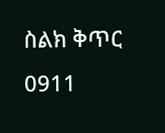ስልክ ቅጥር 0911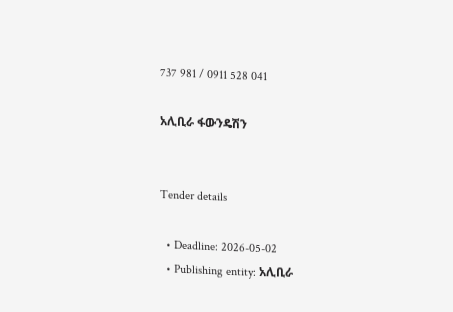737 981 / 0911 528 041

አሊቢራ ፋውንዴሽን


Tender details

  • Deadline: 2026-05-02
  • Publishing entity: አሊቢራ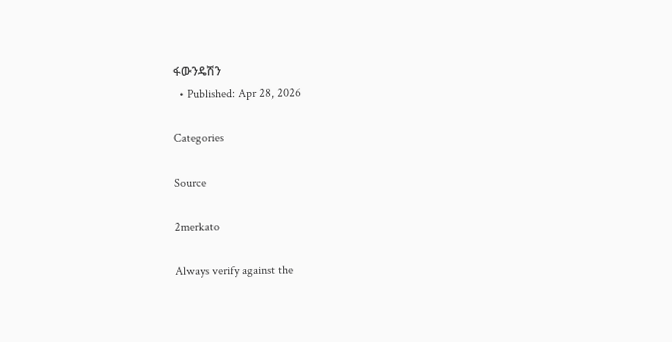ፋውንዴሽን
  • Published: Apr 28, 2026

Categories

Source

2merkato

Always verify against the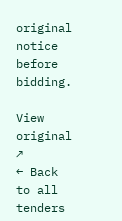original notice before bidding.

View original ↗
← Back to all tenders